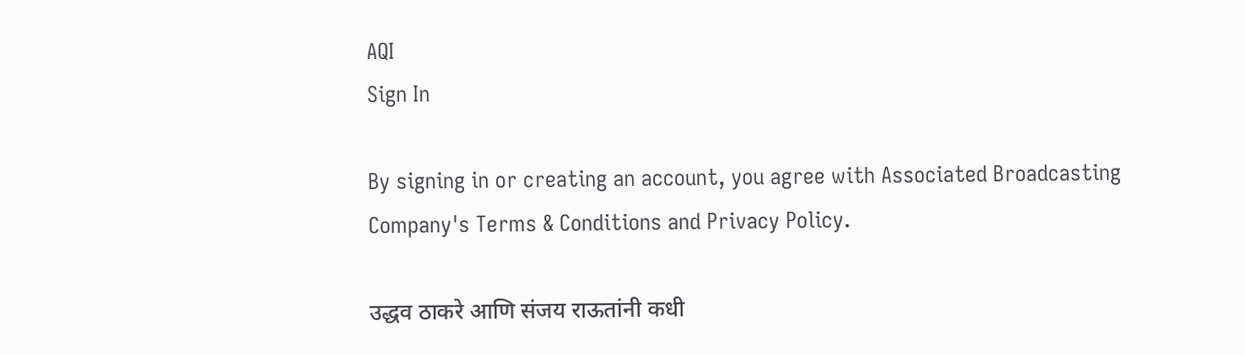AQI
Sign In

By signing in or creating an account, you agree with Associated Broadcasting Company's Terms & Conditions and Privacy Policy.

उद्धव ठाकरे आणि संजय राऊतांनी कधी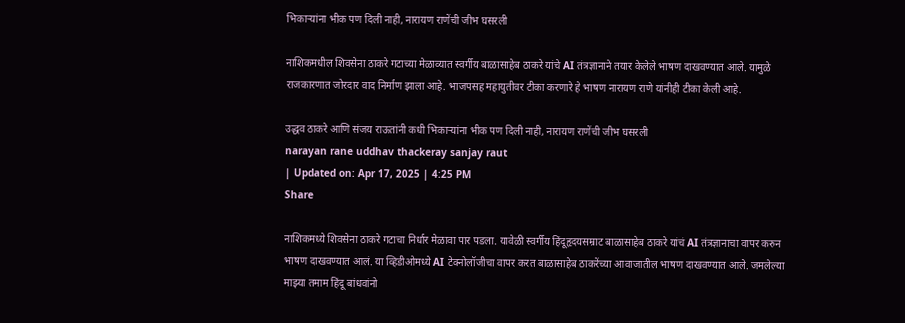भिकाऱ्यांना भीक पण दिली नाही, नारायण राणेंची जीभ घसरली

नाशिकमधील शिवसेना ठाकरे गटाच्या मेळाव्यात स्वर्गीय बाळासाहेब ठाकरे यांचे AI तंत्रज्ञानाने तयार केलेले भाषण दाखवण्यात आले. यामुळे राजकारणात जोरदार वाद निर्माण झाला आहे. भाजपसह महायुतीवर टीका करणारे हे भाषण नारायण राणे यांनीही टीका केली आहे.

उद्धव ठाकरे आणि संजय राऊतांनी कधी भिकाऱ्यांना भीक पण दिली नाही, नारायण राणेंची जीभ घसरली
narayan rane uddhav thackeray sanjay raut
| Updated on: Apr 17, 2025 | 4:25 PM
Share

नाशिकमध्ये शिवसेना ठाकरे गटाचा निर्धार मेळावा पार पडला. यावेळी स्वर्गीय हिंदूहृदयसम्राट बाळासाहेब ठाकरे यांचं AI तंत्रज्ञानाचा वापर करुन भाषण दाखवण्यात आलं. या व्हिडीओमध्ये AI टेक्नोलॉजीचा वापर करत बाळासाहेब ठाकरेंच्या आवाजातील भाषण दाखवण्यात आले. जमलेल्या माझ्या तमाम हिंदू बांधवांनो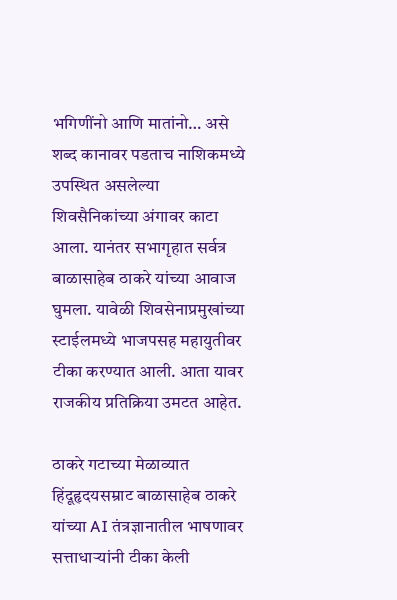भगिणींनो आणि मातांनो… असे शब्द कानावर पडताच नाशिकमध्ये उपस्थित असलेल्या शिवसैनिकांच्या अंगावर काटा आला. यानंतर सभागृहात सर्वत्र बाळासाहेब ठाकरे यांच्या आवाज घुमला. यावेळी शिवसेनाप्रमुखांच्या स्टाईलमध्ये भाजपसह महायुतीवर टीका करण्यात आली. आता यावर राजकीय प्रतिक्रिया उमटत आहेत.

ठाकरे गटाच्या मेळाव्यात हिंदूहृदयसम्राट बाळासाहेब ठाकरे यांच्या AI तंत्रज्ञानातील भाषणावर सत्ताधाऱ्यांनी टीका केली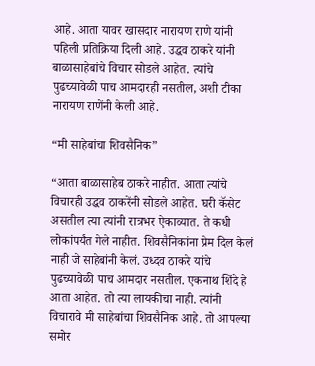आहे. आता यावर खासदार नारायण राणे यांनी पहिली प्रतिक्रिया दिली आहे. उद्धव ठाकरे यांनी बाळासाहेबांचे विचार सोडले आहेत. त्यांचे पुढच्यावेळी पाच आमदारही नसतील, अशी टीका नारायण राणेंनी केली आहे.

“मी साहेबांचा शिवसैनिक”

“आता बाळासाहेब ठाकरे नाहीत. आता त्यांचे विचारही उद्धव ठाकरेंनी सोडले आहेत. घरी कॅसेट असतील त्या त्यांनी रात्रभर ऐकाव्यात. ते कधी लोकांपर्यंत गेले नाहीत. शिवसैनिकांना प्रेम दिल केलं नाही जे साहेबांनी केलं. उध्दव ठाकरे यांचे पुढच्यावेळी पाच आमदार नसतील. एकनाथ शिंदे हे आता आहेत. तो त्या लायकीचा नाही. त्यांनी विचारावे मी साहेबांचा शिवसैनिक आहे. तो आपल्या समोर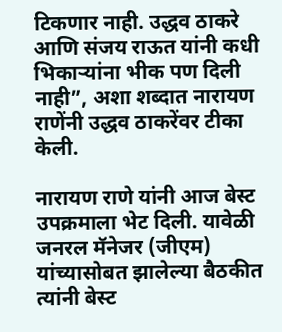टिकणार नाही. उद्धव ठाकरे आणि संजय राऊत यांनी कधी भिकाऱ्यांना भीक पण दिली नाही”, अशा शब्दात नारायण राणेंनी उद्धव ठाकरेंवर टीका केली.

नारायण राणे यांनी आज बेस्ट उपक्रमाला भेट दिली. यावेळी जनरल मॅनेजर (जीएम) यांच्यासोबत झालेल्या बैठकीत त्यांनी बेस्ट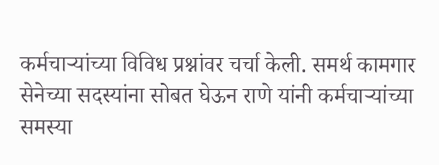कर्मचाऱ्यांच्या विविध प्रश्नांवर चर्चा केली. समर्थ कामगार सेनेच्या सदस्यांना सोबत घेऊन राणे यांनी कर्मचाऱ्यांच्या समस्या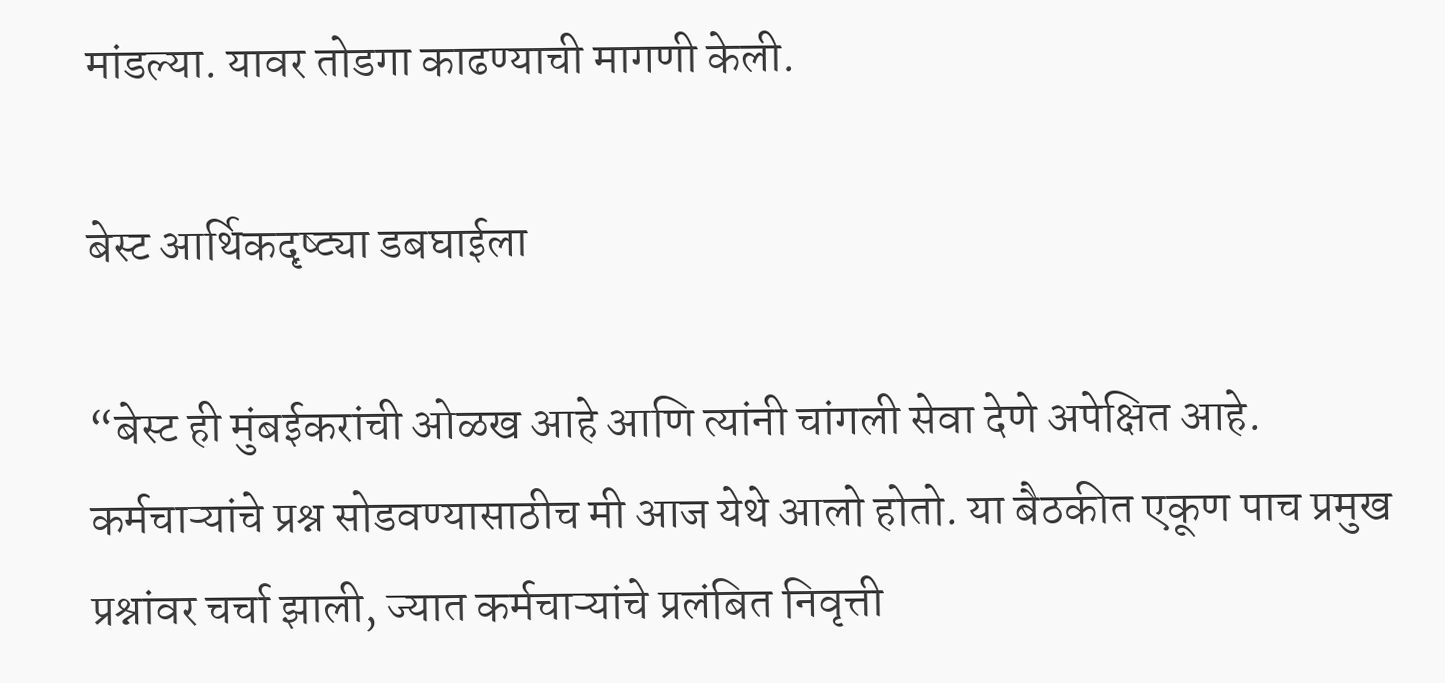मांडल्या. यावर तोडगा काढण्याची मागणी केली.

बेस्ट आर्थिकदृष्ट्या डबघाईला

“बेस्ट ही मुंबईकरांची ओळख आहे आणि त्यांनी चांगली सेवा देणे अपेक्षित आहे. कर्मचाऱ्यांचे प्रश्न सोडवण्यासाठीच मी आज येथे आलो होतो. या बैठकीत एकूण पाच प्रमुख प्रश्नांवर चर्चा झाली, ज्यात कर्मचाऱ्यांचे प्रलंबित निवृत्ती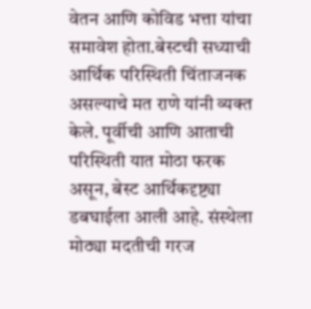वेतन आणि कोविड भत्ता यांचा समावेश होता.बेस्टची सध्याची आर्थिक परिस्थिती चिंताजनक असल्याचे मत राणे यांनी व्यक्त केले. पूर्वीची आणि आताची परिस्थिती यात मोठा फरक असून, बेस्ट आर्थिकदृष्ट्या डबघाईला आली आहे. संस्थेला मोठ्या मदतीची गरज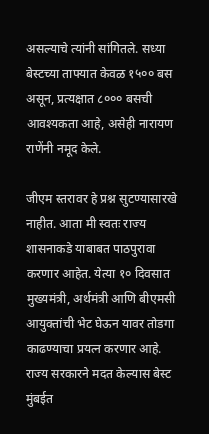असल्याचे त्यांनी सांगितले. सध्या बेस्टच्या ताफ्यात केवळ १५०० बस असून, प्रत्यक्षात ८००० बसची आवश्यकता आहे, असेही नारायण राणेंनी नमूद केले.

जीएम स्तरावर हे प्रश्न सुटण्यासारखे नाहीत. आता मी स्वतः राज्य शासनाकडे याबाबत पाठपुरावा करणार आहेत. येत्या १० दिवसात मुख्यमंत्री, अर्थमंत्री आणि बीएमसी आयुक्तांची भेट घेऊन यावर तोडगा काढण्याचा प्रयत्न करणार आहे. राज्य सरकारने मदत केल्यास बेस्ट मुंबईत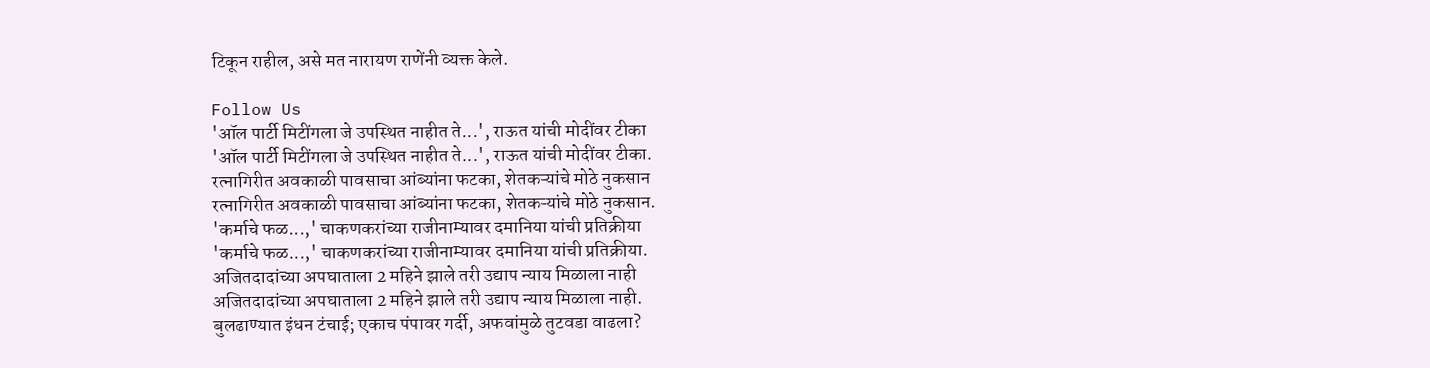टिकून राहील, असे मत नारायण राणेंनी व्यक्त केले.

Follow Us
'ऑल पार्टी मिटींगला जे उपस्थित नाहीत ते...', राऊत यांची मोदींवर टीका
'ऑल पार्टी मिटींगला जे उपस्थित नाहीत ते...', राऊत यांची मोदींवर टीका.
रत्नागिरीत अवकाळी पावसाचा आंब्यांना फटका, शेतकऱ्यांचे मोठे नुकसान
रत्नागिरीत अवकाळी पावसाचा आंब्यांना फटका, शेतकऱ्यांचे मोठे नुकसान.
'कर्माचे फळ...,' चाकणकरांच्या राजीनाम्यावर दमानिया यांची प्रतिक्रीया
'कर्माचे फळ...,' चाकणकरांच्या राजीनाम्यावर दमानिया यांची प्रतिक्रीया.
अजितदादांच्या अपघाताला 2 महिने झाले तरी उद्याप न्याय मिळाला नाही
अजितदादांच्या अपघाताला 2 महिने झाले तरी उद्याप न्याय मिळाला नाही.
बुलढाण्यात इंधन टंचाई; एकाच पंपावर गर्दी, अफवांमुळे तुटवडा वाढला?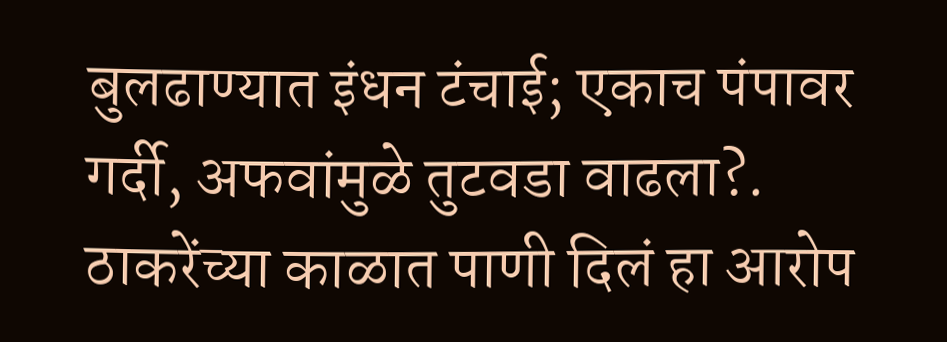बुलढाण्यात इंधन टंचाई; एकाच पंपावर गर्दी, अफवांमुळे तुटवडा वाढला?.
ठाकरेंच्या काळात पाणी दिलं हा आरोप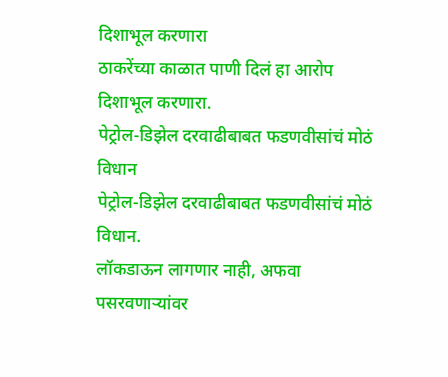दिशाभूल करणारा
ठाकरेंच्या काळात पाणी दिलं हा आरोप दिशाभूल करणारा.
पेट्रोल-डिझेल दरवाढीबाबत फडणवीसांचं मोठं विधान
पेट्रोल-डिझेल दरवाढीबाबत फडणवीसांचं मोठं विधान.
लॉकडाऊन लागणार नाही, अफवा पसरवणाऱ्यांवर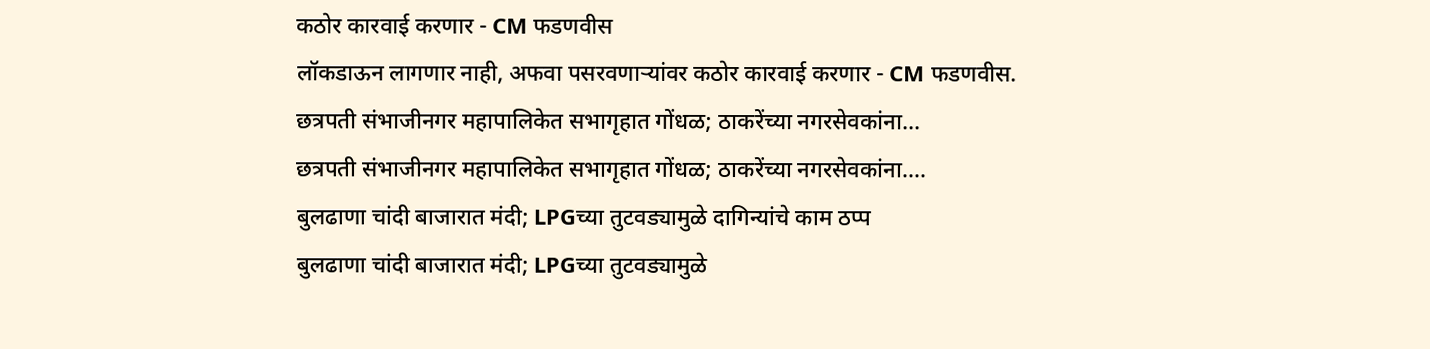कठोर कारवाई करणार - CM फडणवीस
लॉकडाऊन लागणार नाही, अफवा पसरवणाऱ्यांवर कठोर कारवाई करणार - CM फडणवीस.
छत्रपती संभाजीनगर महापालिकेत सभागृहात गोंधळ; ठाकरेंच्या नगरसेवकांना...
छत्रपती संभाजीनगर महापालिकेत सभागृहात गोंधळ; ठाकरेंच्या नगरसेवकांना....
बुलढाणा चांदी बाजारात मंदी; LPGच्या तुटवड्यामुळे दागिन्यांचे काम ठप्प
बुलढाणा चांदी बाजारात मंदी; LPGच्या तुटवड्यामुळे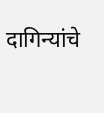दागिन्यांचे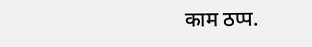काम ठप्प.